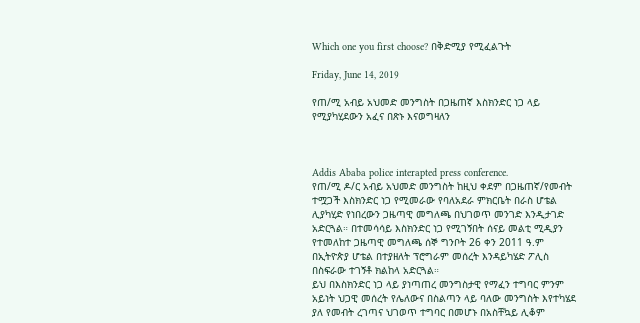Which one you first choose? በቅድሚያ የሚፈልጉት

Friday, June 14, 2019

የጠ/ሚ አብይ አህመድ መንግስት በጋዜጠኛ እስክንድር ነጋ ላይ የሚያካሂደውን አፈና በጽኑ እናወግዛለን



Addis Ababa police interapted press conference.
የጠ/ሚ ዶ/ር አብይ አህመድ መንግስት ከዚህ ቀደም በጋዜጠኛ/የመብት ተሟጋች እስክንድር ነጋ የሚመራው የባለአደራ ምክርቤት በራስ ሆቴል ሊያካሂድ የነበረውን ጋዜጣዊ መግለጫ በህገወጥ መንገድ እንዲታገድ አድርጓል። በተመሳሳይ እስክንድር ነጋ የሚገኝበት ሰናይ መልቲ ሚዲያን የተመለከተ ጋዜጣዊ መግለጫ ሰኞ ግንቦት 26 ቀን 2011 ዓ.ም በኢትዮጵያ ሆቴል በተያዘለት ፕሮግራም መሰረት እንዳይካሄድ ፖሊስ በስፍራው ተገኝቶ ክልከላ አድርጓል።
ይህ በእስክንድር ነጋ ላይ ያነጣጠረ መንግስታዊ የማፈን ተግባር ምንም አይነት ህጋዊ መሰረት የሌለውና በስልጣን ላይ ባለው መንግስት እየተካሄደ ያለ የመብት ረገጣና ህገወጥ ተግባር በመሆኑ በአስቸኳይ ሊቆም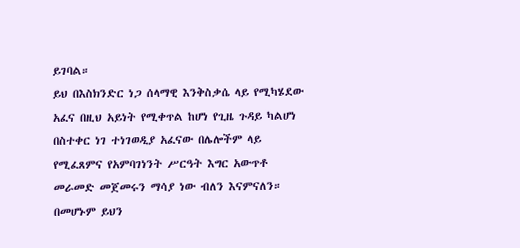ይገባል።
ይህ በእስክንድር ነጋ ሰላማዊ እንቅስቃሴ ላይ የሚካሄደው አፈና በዚህ አይነት የሚቀጥል ከሆነ የጊዜ ጉዳይ ካልሆነ በስተቀር ነገ ተነገወዲያ አፈናው በሌሎችም ላይ የሚፈጸምና የአምባገነንት ሥርዓት እግር አውጥቶ መራመድ መጀመሩን ማሳያ ነው ብለን እናምናለን።
በመሆኑም ይህን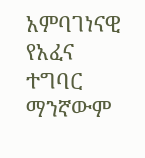አምባገነናዊ የአፈና ተግባር ማንኛውም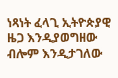ነጻነት ፈላጊ ኢትዮጵያዊ ዜጋ እንዲያወግዘው ብሎም እንዲታገለው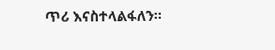ጥሪ እናስተላልፋለን።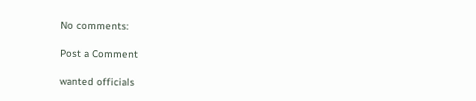No comments:

Post a Comment

wanted officials